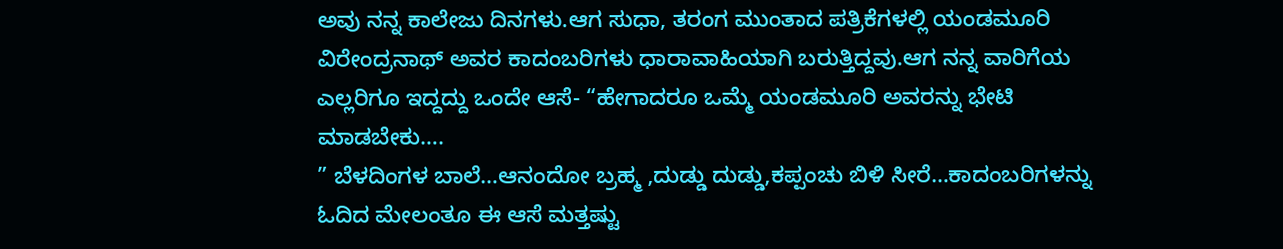ಅವು ನನ್ನ ಕಾಲೇಜು ದಿನಗಳು.ಆಗ ಸುಧಾ, ತರಂಗ ಮುಂತಾದ ಪತ್ರಿಕೆಗಳಲ್ಲಿ ಯಂಡಮೂರಿ ವಿರೇಂದ್ರನಾಥ್ ಅವರ ಕಾದಂಬರಿಗಳು ಧಾರಾವಾಹಿಯಾಗಿ ಬರುತ್ತಿದ್ದವು.ಆಗ ನನ್ನ ವಾರಿಗೆಯ ಎಲ್ಲರಿಗೂ ಇದ್ದದ್ದು ಒಂದೇ ಆಸೆ- “ಹೇಗಾದರೂ ಒಮ್ಮೆ ಯಂಡಮೂರಿ ಅವರನ್ನು ಭೇಟಿ ಮಾಡಬೇಕು….
” ಬೆಳದಿಂಗಳ ಬಾಲೆ…ಆನಂದೋ ಬ್ರಹ್ಮ ,ದುಡ್ಡು ದುಡ್ಡು,ಕಪ್ಪಂಚು ಬಿಳಿ ಸೀರೆ…ಕಾದಂಬರಿಗಳನ್ನು ಓದಿದ ಮೇಲಂತೂ ಈ ಆಸೆ ಮತ್ತಷ್ಟು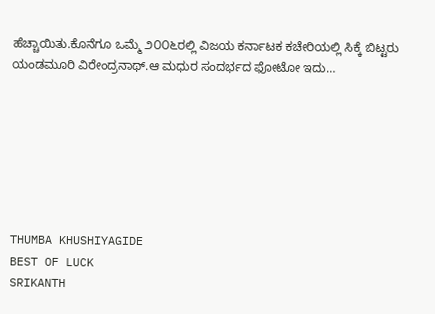ಹೆಚ್ಚಾಯಿತು.ಕೊನೆಗೂ ಒಮ್ಮೆ ೨೦೦೬ರಲ್ಲಿ ವಿಜಯ ಕರ್ನಾಟಕ ಕಚೇರಿಯಲ್ಲಿ ಸಿಕ್ಕೆ ಬಿಟ್ಟರು ಯಂಡಮೂರಿ ವಿರೇಂದ್ರನಾಥ್.ಆ ಮಧುರ ಸಂದರ್ಭದ ಫೋಟೋ ಇದು…







THUMBA KHUSHIYAGIDE
BEST OF LUCK
SRIKANTH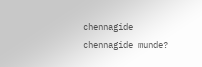chennagide
chennagide munde?